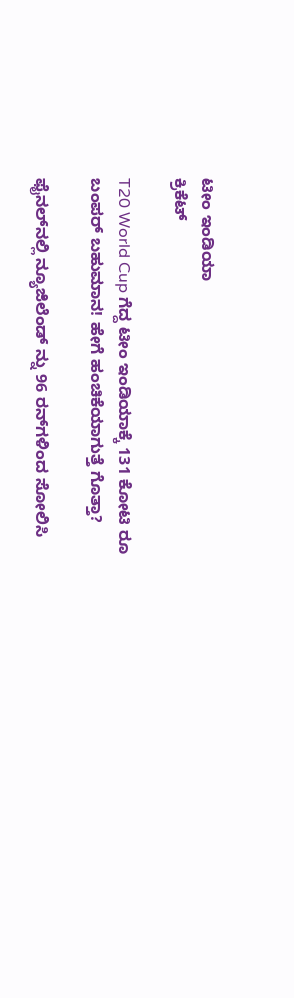ಟೀಂ ಇಂಡಿಯಾ
ಕ್ರಿಕೆಟ್

T20 World Cup ಗೆದ್ದ ಟೀಂ ಇಂಡಿಯಾಕ್ಕೆ 131 ಕೋಟಿ ರೂ ಬಂಪರ್ ಬಹುಮಾನ! ಹೇಗೆ ಹಂಚಿಕೆಯಾಗುತ್ತೆ ಗೊತ್ತಾ?

ಫೈನಲ್‌ನಲ್ಲಿ ನ್ಯೂಜಿಲೆಂಡ್ ನ್ನು 96 ರನ್‌ಗಳಿಂದ ಸೋಲಿಸಿ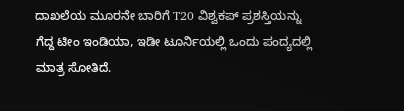ದಾಖಲೆಯ ಮೂರನೇ ಬಾರಿಗೆ T20 ವಿಶ್ವಕಪ್ ಪ್ರಶಸ್ತಿಯನ್ನು ಗೆದ್ದ ಟೀಂ ಇಂಡಿಯಾ, ಇಡೀ ಟೂರ್ನಿಯಲ್ಲಿ ಒಂದು ಪಂದ್ಯದಲ್ಲಿ ಮಾತ್ರ ಸೋತಿದೆ.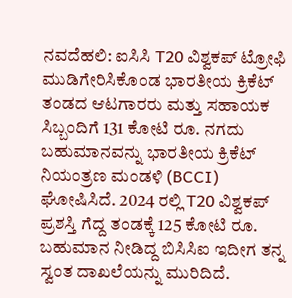ನವದೆಹಲಿ: ಐಸಿಸಿ T20 ವಿಶ್ವಕಪ್ ಟ್ರೋಫಿ ಮುಡಿಗೇರಿಸಿಕೊಂಡ ಭಾರತೀಯ ಕ್ರಿಕೆಟ್ ತಂಡದ ಆಟಗಾರರು ಮತ್ತು ಸಹಾಯಕ ಸಿಬ್ಬಂದಿಗೆ 131 ಕೋಟಿ ರೂ. ನಗದು ಬಹುಮಾನವನ್ನು ಭಾರತೀಯ ಕ್ರಿಕೆಟ್ ನಿಯಂತ್ರಣ ಮಂಡಳಿ (BCCI) ಘೋಷಿಸಿದೆ. 2024 ರಲ್ಲಿ T20 ವಿಶ್ವಕಪ್ ಪ್ರಶಸ್ತಿ ಗೆದ್ದ ತಂಡಕ್ಕೆ 125 ಕೋಟಿ ರೂ. ಬಹುಮಾನ ನೀಡಿದ್ದ ಬಿಸಿಸಿಐ ಇದೀಗ ತನ್ನ ಸ್ವಂತ ದಾಖಲೆಯನ್ನು ಮುರಿದಿದೆ.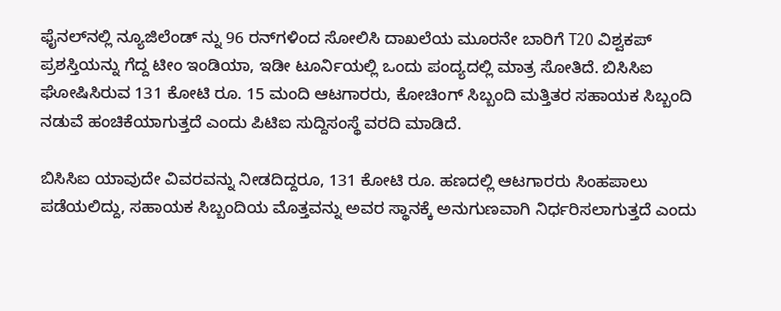ಫೈನಲ್‌ನಲ್ಲಿ ನ್ಯೂಜಿಲೆಂಡ್ ನ್ನು 96 ರನ್‌ಗಳಿಂದ ಸೋಲಿಸಿ ದಾಖಲೆಯ ಮೂರನೇ ಬಾರಿಗೆ T20 ವಿಶ್ವಕಪ್ ಪ್ರಶಸ್ತಿಯನ್ನು ಗೆದ್ದ ಟೀಂ ಇಂಡಿಯಾ, ಇಡೀ ಟೂರ್ನಿಯಲ್ಲಿ ಒಂದು ಪಂದ್ಯದಲ್ಲಿ ಮಾತ್ರ ಸೋತಿದೆ. ಬಿಸಿಸಿಐ ಘೋಷಿಸಿರುವ 131 ಕೋಟಿ ರೂ. 15 ಮಂದಿ ಆಟಗಾರರು, ಕೋಚಿಂಗ್ ಸಿಬ್ಬಂದಿ ಮತ್ತಿತರ ಸಹಾಯಕ ಸಿಬ್ಬಂದಿ ನಡುವೆ ಹಂಚಿಕೆಯಾಗುತ್ತದೆ ಎಂದು ಪಿಟಿಐ ಸುದ್ದಿಸಂಸ್ಥೆ ವರದಿ ಮಾಡಿದೆ.

ಬಿಸಿಸಿಐ ಯಾವುದೇ ವಿವರವನ್ನು ನೀಡದಿದ್ದರೂ, 131 ಕೋಟಿ ರೂ. ಹಣದಲ್ಲಿ ಆಟಗಾರರು ಸಿಂಹಪಾಲು ಪಡೆಯಲಿದ್ದು, ಸಹಾಯಕ ಸಿಬ್ಬಂದಿಯ ಮೊತ್ತವನ್ನು ಅವರ ಸ್ಥಾನಕ್ಕೆ ಅನುಗುಣವಾಗಿ ನಿರ್ಧರಿಸಲಾಗುತ್ತದೆ ಎಂದು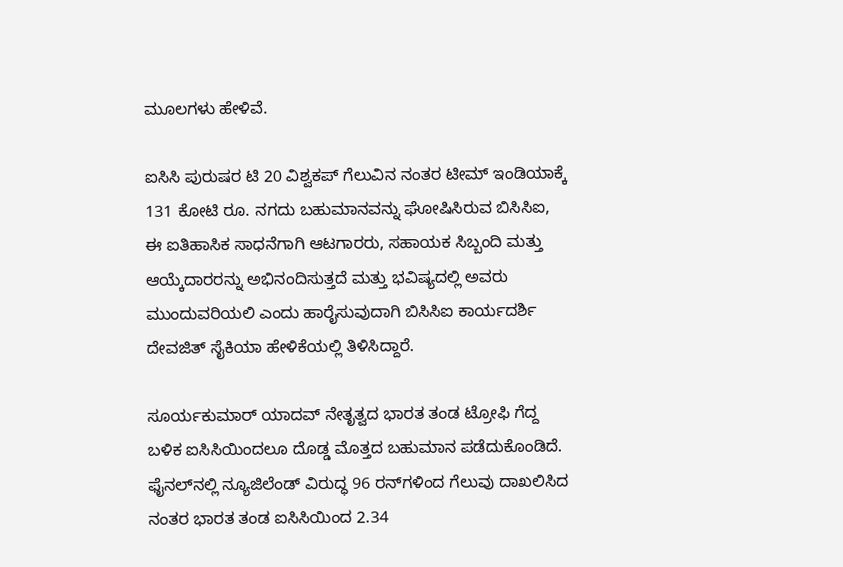ಮೂಲಗಳು ಹೇಳಿವೆ.

ಐಸಿಸಿ ಪುರುಷರ ಟಿ 20 ವಿಶ್ವಕಪ್‌ ಗೆಲುವಿನ ನಂತರ ಟೀಮ್ ಇಂಡಿಯಾಕ್ಕೆ 131 ಕೋಟಿ ರೂ. ನಗದು ಬಹುಮಾನವನ್ನು ಘೋಷಿಸಿರುವ ಬಿಸಿಸಿಐ, ಈ ಐತಿಹಾಸಿಕ ಸಾಧನೆಗಾಗಿ ಆಟಗಾರರು, ಸಹಾಯಕ ಸಿಬ್ಬಂದಿ ಮತ್ತು ಆಯ್ಕೆದಾರರನ್ನು ಅಭಿನಂದಿಸುತ್ತದೆ ಮತ್ತು ಭವಿಷ್ಯದಲ್ಲಿ ಅವರು ಮುಂದುವರಿಯಲಿ ಎಂದು ಹಾರೈಸುವುದಾಗಿ ಬಿಸಿಸಿಐ ಕಾರ್ಯದರ್ಶಿ ದೇವಜಿತ್ ಸೈಕಿಯಾ ಹೇಳಿಕೆಯಲ್ಲಿ ತಿಳಿಸಿದ್ದಾರೆ.

ಸೂರ್ಯಕುಮಾರ್ ಯಾದವ್ ನೇತೃತ್ವದ ಭಾರತ ತಂಡ ಟ್ರೋಫಿ ಗೆದ್ದ ಬಳಿಕ ಐಸಿಸಿಯಿಂದಲೂ ದೊಡ್ಡ ಮೊತ್ತದ ಬಹುಮಾನ ಪಡೆದುಕೊಂಡಿದೆ. ಫೈನಲ್‌ನಲ್ಲಿ ನ್ಯೂಜಿಲೆಂಡ್ ವಿರುದ್ಧ 96 ರನ್‌ಗಳಿಂದ ಗೆಲುವು ದಾಖಲಿಸಿದ ನಂತರ ಭಾರತ ತಂಡ ಐಸಿಸಿಯಿಂದ 2.34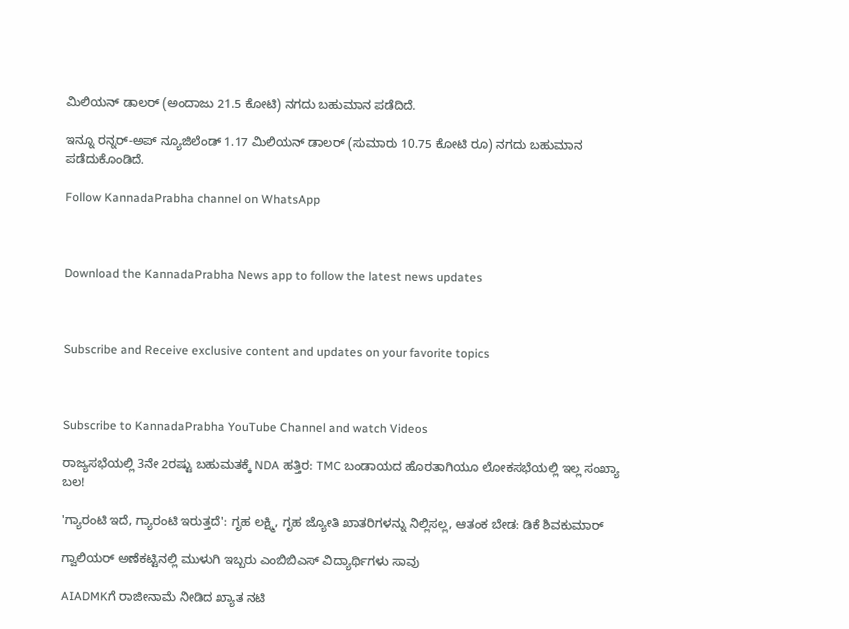ಮಿಲಿಯನ್ ಡಾಲರ್ (ಅಂದಾಜು 21.5 ಕೋಟಿ) ನಗದು ಬಹುಮಾನ ಪಡೆದಿದೆ.

ಇನ್ನೂ ರನ್ನರ್-ಅಪ್ ನ್ಯೂಜಿಲೆಂಡ್ 1.17 ಮಿಲಿಯನ್ ಡಾಲರ್ (ಸುಮಾರು 10.75 ಕೋಟಿ ರೂ) ನಗದು ಬಹುಮಾನ ಪಡೆದುಕೊಂಡಿದೆ.

Follow KannadaPrabha channel on WhatsApp



Download the KannadaPrabha News app to follow the latest news updates



Subscribe and Receive exclusive content and updates on your favorite topics



Subscribe to KannadaPrabha YouTube Channel and watch Videos

ರಾಜ್ಯಸಭೆಯಲ್ಲಿ 3ನೇ 2ರಷ್ಟು ಬಹುಮತಕ್ಕೆ NDA ಹತ್ತಿರ: TMC ಬಂಡಾಯದ ಹೊರತಾಗಿಯೂ ಲೋಕಸಭೆಯಲ್ಲಿ ಇಲ್ಲ ಸಂಖ್ಯಾ ಬಲ!

'ಗ್ಯಾರಂಟಿ ಇದೆ, ಗ್ಯಾರಂಟಿ ಇರುತ್ತದೆ': ಗೃಹ ಲಕ್ಷ್ಮಿ, ಗೃಹ ಜ್ಯೋತಿ ಖಾತರಿಗಳನ್ನು ನಿಲ್ಲಿಸಲ್ಲ, ಆತಂಕ ಬೇಡ: ಡಿಕೆ ಶಿವಕುಮಾರ್

ಗ್ವಾಲಿಯರ್ ಅಣೆಕಟ್ಟಿನಲ್ಲಿ ಮುಳುಗಿ ಇಬ್ಬರು ಎಂಬಿಬಿಎಸ್ ವಿದ್ಯಾರ್ಥಿಗಳು ಸಾವು

AIADMKಗೆ ರಾಜೀನಾಮೆ ನೀಡಿದ ಖ್ಯಾತ ನಟಿ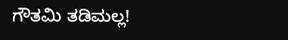ಗೌತಮಿ ತಡಿಮಲ್ಲ!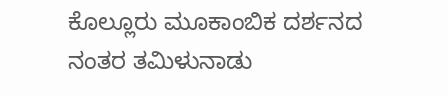ಕೊಲ್ಲೂರು ಮೂಕಾಂಬಿಕ ದರ್ಶನದ ನಂತರ ತಮಿಳುನಾಡು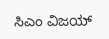ಸಿಎಂ ವಿಜಯ್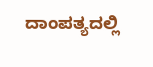ದಾಂಪತ್ಯದಲ್ಲಿ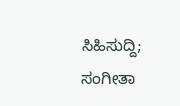ಸಿಹಿಸುದ್ದಿ; ಸಂಗೀತಾ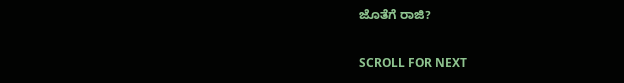ಜೊತೆಗೆ ರಾಜಿ?

SCROLL FOR NEXT